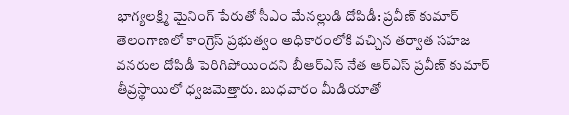భాగ్యలక్ష్మి మైనింగ్ పేరుతో సీఎం మేనల్లుడి దోపిడీ: ప్రవీణ్ కుమార్
తెలంగాణలో కాంగ్రెస్ ప్రభుత్వం అధికారంలోకి వచ్చిన తర్వాత సహజ వనరుల దోపిడీ పెరిగిపోయిందని బీఆర్ఎస్ నేత ఆర్ఎస్ ప్రవీణ్ కుమార్ తీవ్రస్థాయిలో ధ్వజమెత్తారు. బుధవారం మీడియాతో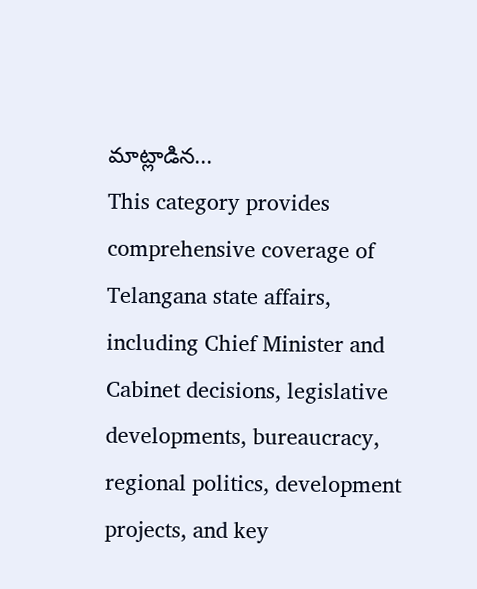మాట్లాడిన...
This category provides comprehensive coverage of Telangana state affairs, including Chief Minister and Cabinet decisions, legislative developments, bureaucracy, regional politics, development projects, and key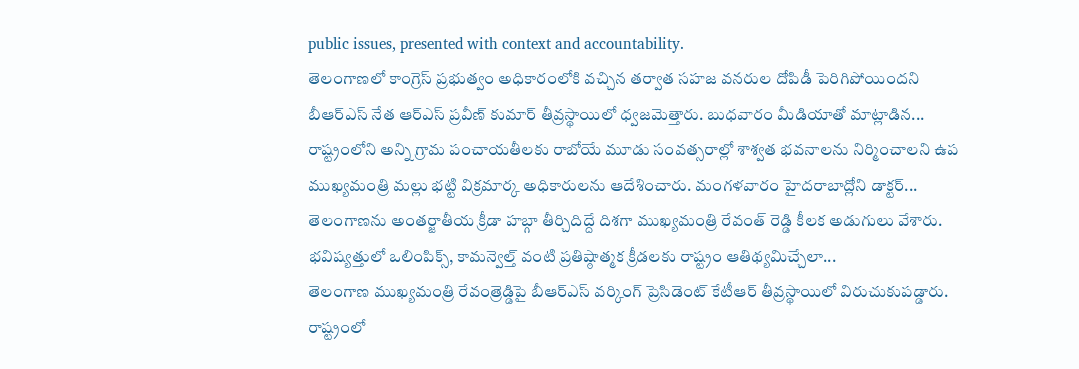public issues, presented with context and accountability.
తెలంగాణలో కాంగ్రెస్ ప్రభుత్వం అధికారంలోకి వచ్చిన తర్వాత సహజ వనరుల దోపిడీ పెరిగిపోయిందని బీఆర్ఎస్ నేత ఆర్ఎస్ ప్రవీణ్ కుమార్ తీవ్రస్థాయిలో ధ్వజమెత్తారు. బుధవారం మీడియాతో మాట్లాడిన...
రాష్ట్రంలోని అన్ని గ్రామ పంచాయతీలకు రాబోయే మూడు సంవత్సరాల్లో శాశ్వత భవనాలను నిర్మించాలని ఉప ముఖ్యమంత్రి మల్లు భట్టి విక్రమార్క అధికారులను ఆదేశించారు. మంగళవారం హైదరాబాద్లోని డాక్టర్...
తెలంగాణను అంతర్జాతీయ క్రీడా హబ్గా తీర్చిదిద్దే దిశగా ముఖ్యమంత్రి రేవంత్ రెడ్డి కీలక అడుగులు వేశారు. భవిష్యత్తులో ఒలింపిక్స్, కామన్వెల్త్ వంటి ప్రతిష్ఠాత్మక క్రీడలకు రాష్ట్రం ఆతిథ్యమిచ్చేలా...
తెలంగాణ ముఖ్యమంత్రి రేవంత్రెడ్డిపై బీఆర్ఎస్ వర్కింగ్ ప్రెసిడెంట్ కేటీఆర్ తీవ్రస్థాయిలో విరుచుకుపడ్డారు. రాష్ట్రంలో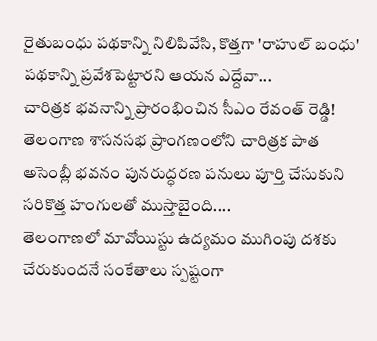రైతుబంధు పథకాన్ని నిలిపివేసి, కొత్తగా 'రాహుల్ బంధు' పథకాన్ని ప్రవేశపెట్టారని ఆయన ఎద్దేవా...
చారిత్రక భవనాన్ని ప్రారంభించిన సీఎం రేవంత్ రెడ్డి! తెలంగాణ శాసనసభ ప్రాంగణంలోని చారిత్రక పాత అసెంబ్లీ భవనం పునరుద్ధరణ పనులు పూర్తి చేసుకుని సరికొత్త హంగులతో ముస్తాబైంది....
తెలంగాణలో మావోయిస్టు ఉద్యమం ముగింపు దశకు చేరుకుందనే సంకేతాలు స్పష్టంగా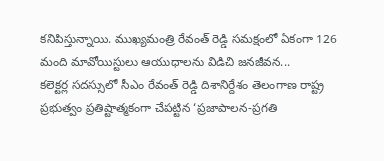కనిపిస్తున్నాయి. ముఖ్యమంత్రి రేవంత్ రెడ్డి సమక్షంలో ఏకంగా 126 మంది మావోయిస్టులు ఆయుధాలను విడిచి జనజీవన...
కలెక్టర్ల సదస్సులో సీఎం రేవంత్ రెడ్డి దిశానిర్దేశం తెలంగాణ రాష్ట్ర ప్రభుత్వం ప్రతిష్టాత్మకంగా చేపట్టిన ‘ప్రజాపాలన-ప్రగతి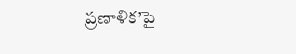ప్రణాళిక’పై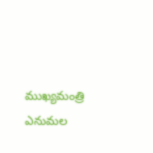ముఖ్యమంత్రి ఎనుమల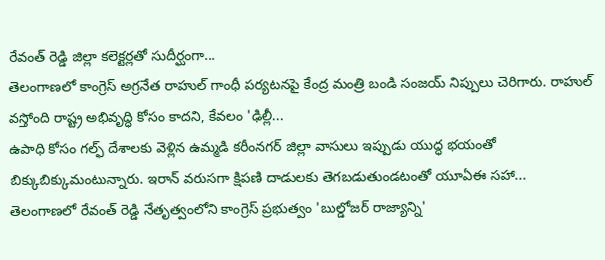రేవంత్ రెడ్డి జిల్లా కలెక్టర్లతో సుదీర్ఘంగా...
తెలంగాణలో కాంగ్రెస్ అగ్రనేత రాహుల్ గాంధీ పర్యటనపై కేంద్ర మంత్రి బండి సంజయ్ నిప్పులు చెరిగారు. రాహుల్ వస్తోంది రాష్ట్ర అభివృద్ధి కోసం కాదని, కేవలం 'ఢిల్లీ...
ఉపాధి కోసం గల్ఫ్ దేశాలకు వెళ్లిన ఉమ్మడి కరీంనగర్ జిల్లా వాసులు ఇప్పుడు యుద్ధ భయంతో బిక్కుబిక్కుమంటున్నారు. ఇరాన్ వరుసగా క్షిపణి దాడులకు తెగబడుతుండటంతో యూఏఈ సహా...
తెలంగాణలో రేవంత్ రెడ్డి నేతృత్వంలోని కాంగ్రెస్ ప్రభుత్వం 'బుల్డోజర్ రాజ్యాన్ని'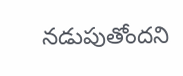నడుపుతోందని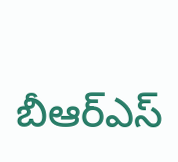బీఆర్ఎస్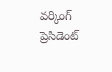వర్కింగ్ ప్రెసిడెంట్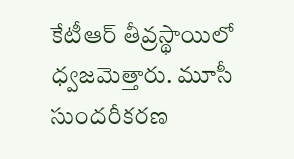కేటీఆర్ తీవ్రస్థాయిలో ధ్వజమెత్తారు. మూసీ సుందరీకరణ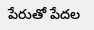పేరుతో పేదల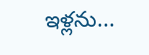ఇళ్లను...